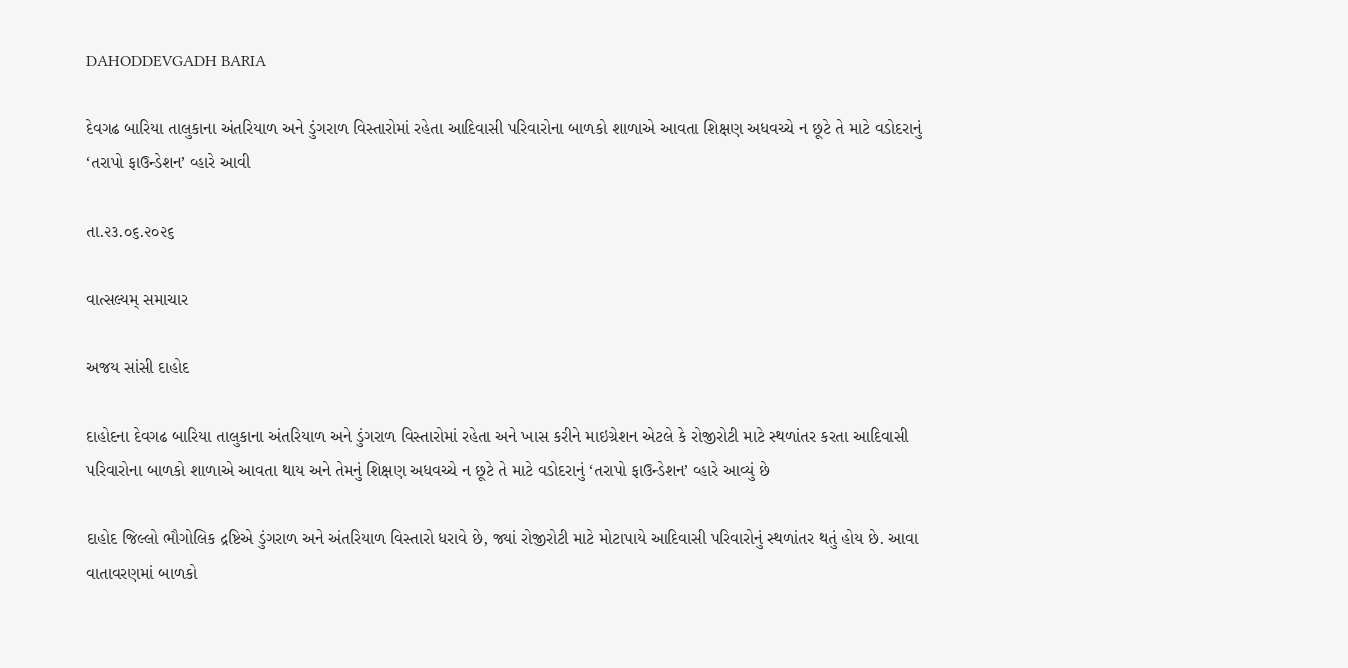DAHODDEVGADH BARIA

દેવગઢ બારિયા તાલુકાના અંતરિયાળ અને ડુંગરાળ વિસ્તારોમાં રહેતા આદિવાસી પરિવારોના બાળકો શાળાએ આવતા શિક્ષણ અધવચ્ચે ન છૂટે તે માટે વડોદરાનું ‘તરાપો ફાઉન્ડેશન’ વ્હારે આવી

તા.૨૩.૦૬.૨૦૨૬

વાત્સલ્યમ્ સમાચાર

અજય સાંસી દાહોદ

દાહોદના દેવગઢ બારિયા તાલુકાના અંતરિયાળ અને ડુંગરાળ વિસ્તારોમાં રહેતા અને ખાસ કરીને માઇગ્રેશન એટલે કે રોજીરોટી માટે સ્થળાંતર કરતા આદિવાસી પરિવારોના બાળકો શાળાએ આવતા થાય અને તેમનું શિક્ષણ અધવચ્ચે ન છૂટે તે માટે વડોદરાનું ‘તરાપો ફાઉન્ડેશન’ વ્હારે આવ્યું છે

દાહોદ જિલ્લો ભૌગોલિક દ્રષ્ટિએ ડુંગરાળ અને અંતરિયાળ વિસ્તારો ધરાવે છે, જ્યાં રોજીરોટી માટે મોટાપાયે આદિવાસી પરિવારોનું સ્થળાંતર થતું હોય છે. આવા વાતાવરણમાં બાળકો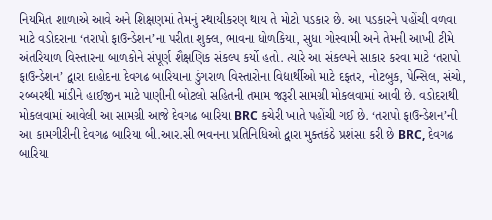નિયમિત શાળાએ આવે અને શિક્ષણમાં તેમનું સ્થાયીકરણ થાય તે મોટો પડકાર છે. આ પડકારને પહોંચી વળવા માટે વડોદરાના ‘તરાપો ફાઉન્ડેશન’ના પરીતા શુક્લ, ભાવના ધોળકિયા, સુધા ગોસ્વામી અને તેમની આખી ટીમે અંતરિયાળ વિસ્તારના બાળકોને સંપૂર્ણ શૈક્ષણિક સંકલ્પ કર્યો હતો. ત્યારે આ સંકલ્પને સાકાર કરવા માટે ‘તરાપો ફાઉન્ડેશન’ દ્વારા દાહોદના દેવગઢ બારિયાના ડુંગરાળ વિસ્તારોના વિદ્યાર્થીઓ માટે દફતર, નોટબુક, પેન્સિલ, સંચો, રબ્બરથી માંડીને હાઈજીન માટે પાણીની બોટલો સહિતની તમામ જરૂરી સામગ્રી મોકલવામાં આવી છે. વડોદરાથી મોકલવામાં આવેલી આ સામગ્રી આજે દેવગઢ બારિયા BRC કચેરી ખાતે પહોંચી ગઈ છે. ‘તરાપો ફાઉન્ડેશન’ની આ કામગીરીની દેવગઢ બારિયા બી.આર.સી ભવનના પ્રતિનિધિઓ દ્વારા મુક્તકંઠે પ્રશંસા કરી છે BRC, દેવગઢ બારિયા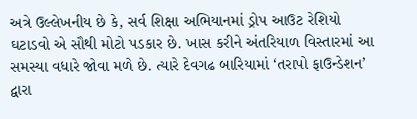અત્રે ઉલ્લેખનીય છે કે, સર્વ શિક્ષા અભિયાનમાં ડ્રોપ આઉટ રેશિયો ઘટાડવો એ સૌથી મોટો પડકાર છે. ખાસ કરીને અંતરિયાળ વિસ્તારમાં આ સમસ્યા વધારે જોવા મળે છે. ત્યારે દેવગઢ બારિયામાં ‘તરાપો ફાઉન્ડેશન’ દ્વારા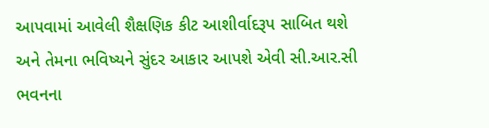આપવામાં આવેલી શૈક્ષણિક કીટ આશીર્વાદરૂપ સાબિત થશે અને તેમના ભવિષ્યને સુંદર આકાર આપશે એવી સી.આર.સી ભવનના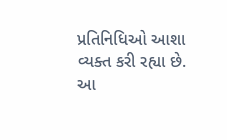પ્રતિનિધિઓ આશા વ્યક્ત કરી રહ્યા છે. આ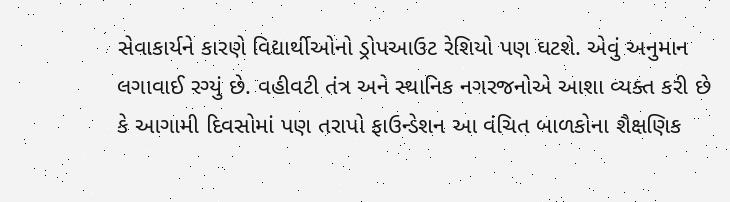સેવાકાર્યને કારણે વિદ્યાર્થીઓનો ડ્રોપઆઉટ રેશિયો પણ ઘટશે. એવું અનુમાન લગાવાઈ રગ્યું છે. વહીવટી તંત્ર અને સ્થાનિક નગરજનોએ આશા વ્યક્ત કરી છે કે આગામી દિવસોમાં પણ તરાપો ફાઉન્ડેશન આ વંચિત બાળકોના શૈક્ષણિક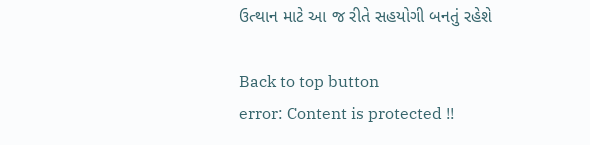ઉત્થાન માટે આ જ રીતે સહયોગી બનતું રહેશે

Back to top button
error: Content is protected !!